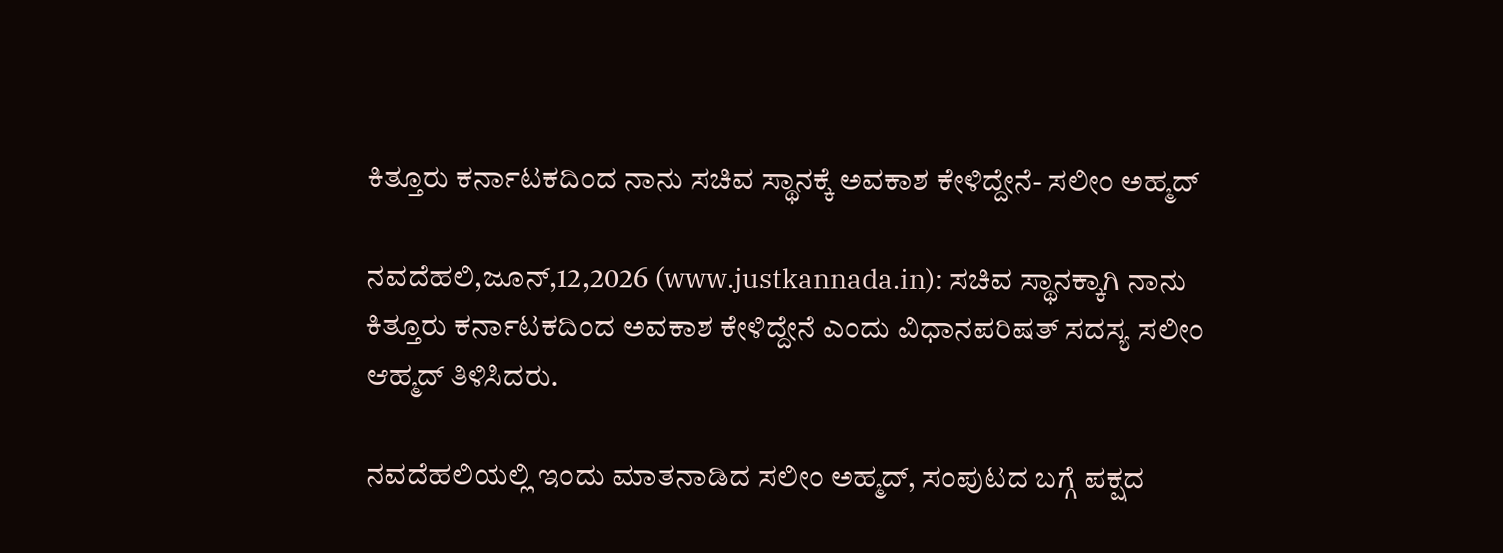ಕಿತ್ತೂರು ಕರ್ನಾಟಕದಿಂದ ನಾನು ಸಚಿವ ಸ್ಥಾನಕ್ಕೆ ಅವಕಾಶ ಕೇಳಿದ್ದೇನೆ- ಸಲೀಂ ಅಹ್ಮದ್

ನವದೆಹಲಿ,ಜೂನ್,12,2026 (www.justkannada.in): ಸಚಿವ ಸ್ಥಾನಕ್ಕಾಗಿ ನಾನು ಕಿತ್ತೂರು ಕರ್ನಾಟಕದಿಂದ ಅವಕಾಶ ಕೇಳಿದ್ದೇನೆ ಎಂದು ವಿಧಾನಪರಿಷತ್ ಸದಸ್ಯ ಸಲೀಂ ಆಹ್ಮದ್ ತಿಳಿಸಿದರು.

ನವದೆಹಲಿಯಲ್ಲಿ ಇಂದು ಮಾತನಾಡಿದ ಸಲೀಂ ಅಹ್ಮದ್, ಸಂಪುಟದ ಬಗ್ಗೆ ಪಕ್ಷದ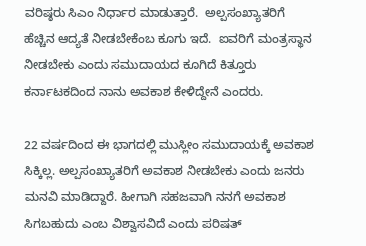ವರಿಷ್ಠರು ಸಿಎಂ ನಿರ್ಧಾರ ಮಾಡುತ್ತಾರೆ.  ಅಲ್ಪಸಂಖ್ಯಾತರಿಗೆ  ಹೆಚ್ಚಿನ ಆದ್ಯತೆ ನೀಡಬೇಕೆಂಬ ಕೂಗು ಇದೆ.  ಐವರಿಗೆ ಮಂತ್ರಸ್ಥಾನ ನೀಡಬೇಕು ಎಂದು ಸಮುದಾಯದ ಕೂಗಿದೆ ಕಿತ್ತೂರು ಕರ್ನಾಟಕದಿಂದ ನಾನು ಅವಕಾಶ ಕೇಳಿದ್ದೇನೆ ಎಂದರು.

22 ವರ್ಷದಿಂದ ಈ ಭಾಗದಲ್ಲಿ ಮುಸ್ಲೀಂ ಸಮುದಾಯಕ್ಕೆ ಅವಕಾಶ ಸಿಕ್ಕಿಲ್ಲ. ಅಲ್ಪಸಂಖ್ಯಾತರಿಗೆ ಅವಕಾಶ ನೀಡಬೇಕು ಎಂದು ಜನರು ಮನವಿ ಮಾಡಿದ್ದಾರೆ. ಹೀಗಾಗಿ ಸಹಜವಾಗಿ ನನಗೆ ಅವಕಾಶ ಸಿಗಬಹುದು ಎಂಬ ವಿಶ್ವಾಸವಿದೆ ಎಂದು ಪರಿಷತ್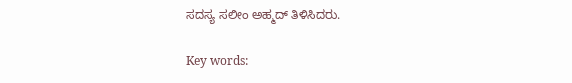ಸದಸ್ಯ ಸಲೀಂ ಅಹ್ಮದ್ ತಿಳಿಸಿದರು.

Key words: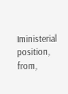Iministerial position, from,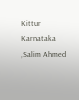Kittur Karnataka ,Salim Ahmed